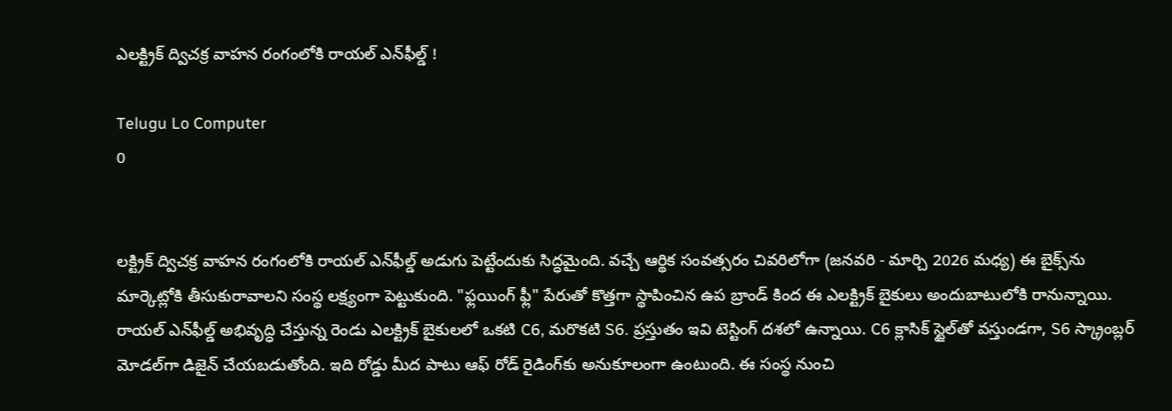ఎలక్ట్రిక్ ద్విచక్ర వాహన రంగంలోకి రాయల్ ఎన్‌ఫీల్డ్ !

Telugu Lo Computer
0


లక్ట్రిక్ ద్విచక్ర వాహన రంగంలోకి రాయల్ ఎన్‌ఫీల్డ్ అడుగు పెట్టేందుకు సిద్ధమైంది. వచ్చే ఆర్థిక సంవత్సరం చివరిలోగా (జనవరి - మార్చి 2026 మధ్య) ఈ బైక్స్‌ను మార్కెట్లోకి తీసుకురావాలని సంస్థ లక్ష్యంగా పెట్టుకుంది. "ఫ్లయింగ్ ఫ్లీ" పేరుతో కొత్తగా స్థాపించిన ఉప బ్రాండ్ కింద ఈ ఎలక్ట్రిక్ బైకులు అందుబాటులోకి రానున్నాయి. రాయల్ ఎన్‌ఫీల్డ్ అభివృద్ధి చేస్తున్న రెండు ఎలక్ట్రిక్ బైకులలో ఒకటి C6, మరొకటి S6. ప్రస్తుతం ఇవి టెస్టింగ్ దశలో ఉన్నాయి. C6 క్లాసిక్ స్టైల్‌తో వస్తుండగా, S6 స్క్రాంబ్లర్ మోడల్‌గా డిజైన్ చేయబడుతోంది. ఇది రోడ్డు మీద పాటు ఆఫ్ రోడ్ రైడింగ్‌కు అనుకూలంగా ఉంటుంది. ఈ సంస్థ నుంచి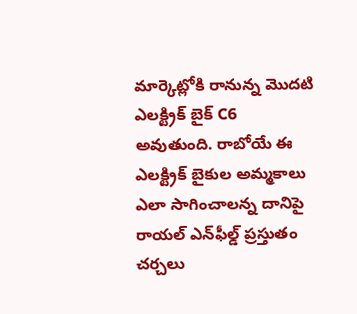మార్కెట్లోకి రానున్న మొదటి ఎలక్ట్రిక్ బైక్ C6 అవుతుంది. రాబోయే ఈ ఎలక్ట్రిక్ బైకుల అమ్మకాలు ఎలా సాగించాలన్న దానిపై రాయల్ ఎన్‌ఫీల్డ్ ప్రస్తుతం చర్చలు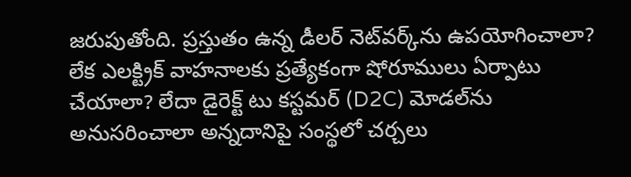జరుపుతోంది. ప్రస్తుతం ఉన్న డీలర్ నెట్‌వర్క్‌ను ఉపయోగించాలా? లేక ఎలక్ట్రిక్ వాహనాలకు ప్రత్యేకంగా షోరూములు ఏర్పాటు చేయాలా? లేదా డైరెక్ట్ టు కస్టమర్ (D2C) మోడల్‌ను అనుసరించాలా అన్నదానిపై సంస్థలో చర్చలు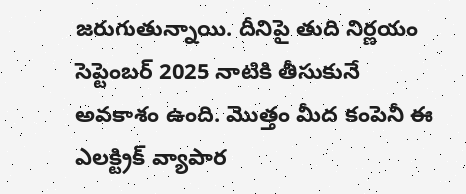జరుగుతున్నాయి. దీనిపై తుది నిర్ణయం సెప్టెంబర్ 2025 నాటికి తీసుకునే అవకాశం ఉంది. మొత్తం మీద కంపెనీ ఈ ఎలక్ట్రిక్ వ్యాపార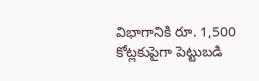విభాగానికి రూ. 1,500 కోట్లకుపైగా పెట్టుబడి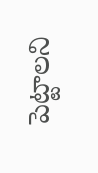పెట్టాలని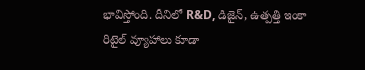భావిస్తోంది. దీనిలో R&D, డిజైన్, ఉత్పత్తి ఇంకా రిటైల్ వ్యూహాలు కూడా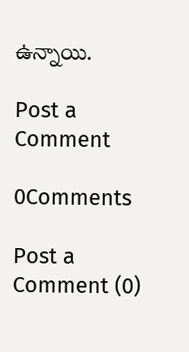ఉన్నాయి.

Post a Comment

0Comments

Post a Comment (0)